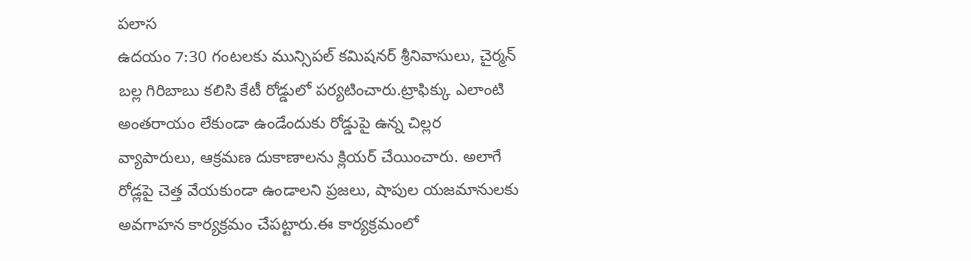పలాస
ఉదయం 7:30 గంటలకు మున్సిపల్ కమిషనర్ శ్రీనివాసులు, చైర్మన్ బల్ల గిరిబాబు కలిసి కేటీ రోడ్డులో పర్యటించారు.ట్రాఫిక్కు ఎలాంటి అంతరాయం లేకుండా ఉండేందుకు రోడ్డుపై ఉన్న చిల్లర వ్యాపారులు, ఆక్రమణ దుకాణాలను క్లియర్ చేయించారు. అలాగే రోడ్లపై చెత్త వేయకుండా ఉండాలని ప్రజలు, షాపుల యజమానులకు అవగాహన కార్యక్రమం చేపట్టారు.ఈ కార్యక్రమంలో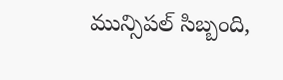మున్సిపల్ సిబ్బంది,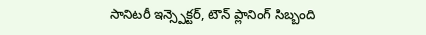సానిటరీ ఇన్స్పెక్టర్, టౌన్ ప్లానింగ్ సిబ్బంది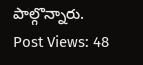పాల్గొన్నారు.
Post Views: 48